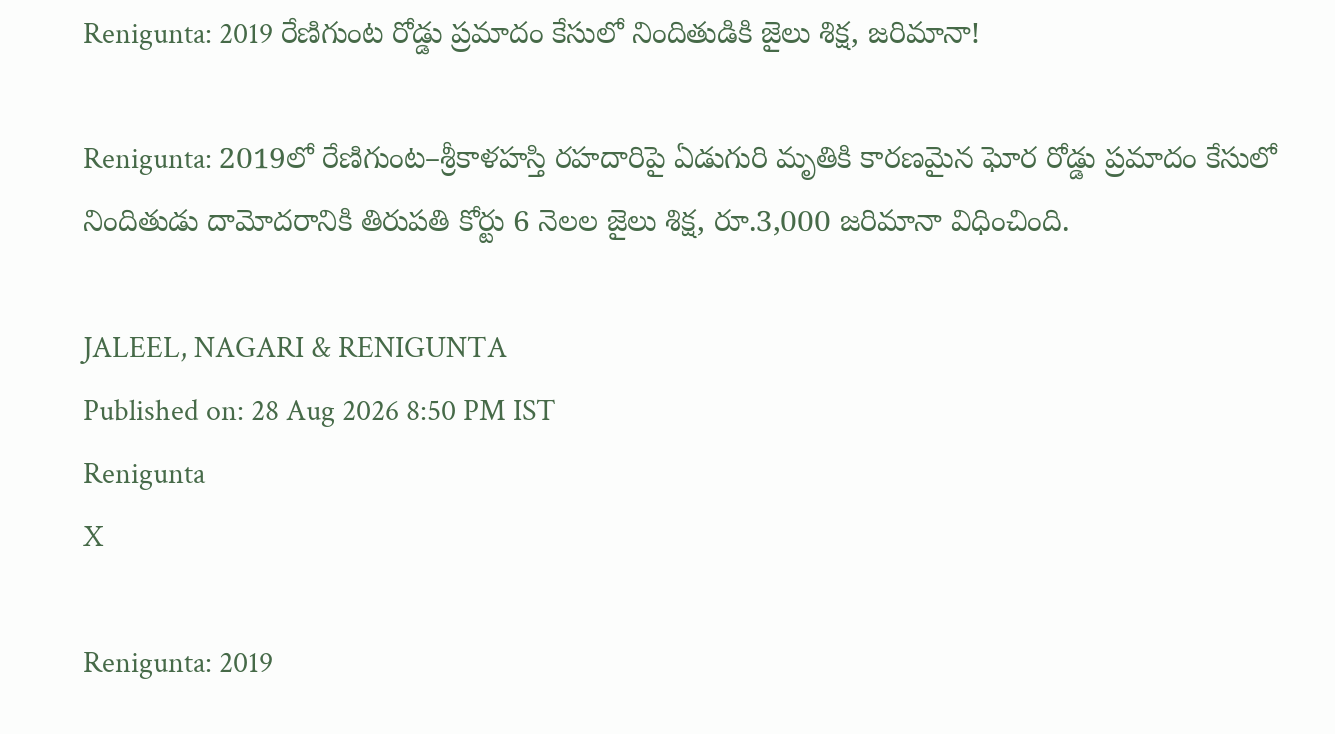Renigunta: 2019 రేణిగుంట రోడ్డు ప్రమాదం కేసులో నిందితుడికి జైలు శిక్ష, జరిమానా!

Renigunta: 2019లో రేణిగుంట–శ్రీకాళహస్తి రహదారిపై ఏడుగురి మృతికి కారణమైన ఘోర రోడ్డు ప్రమాదం కేసులో నిందితుడు దామోదరానికి తిరుపతి కోర్టు 6 నెలల జైలు శిక్ష, రూ.3,000 జరిమానా విధించింది.

JALEEL, NAGARI & RENIGUNTA
Published on: 28 Aug 2026 8:50 PM IST
Renigunta
X

Renigunta: 2019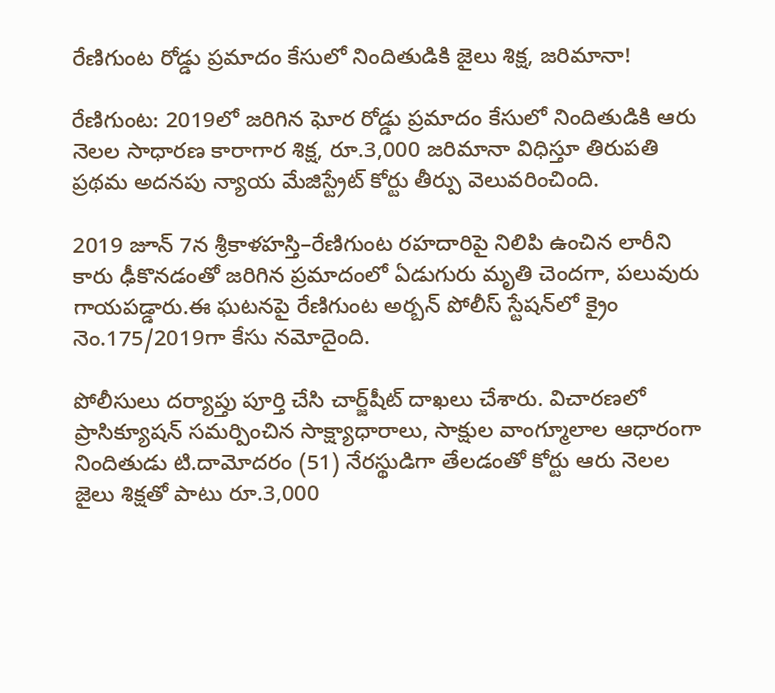రేణిగుంట రోడ్డు ప్రమాదం కేసులో నిందితుడికి జైలు శిక్ష, జరిమానా!

రేణిగుంట: 2019లో జరిగిన ఘోర రోడ్డు ప్రమాదం కేసులో నిందితుడికి ఆరు నెలల సాధారణ కారాగార శిక్ష, రూ.3,000 జరిమానా విధిస్తూ తిరుపతి ప్రథమ అదనపు న్యాయ మేజిస్ట్రేట్ కోర్టు తీర్పు వెలువరించింది.

2019 జూన్ 7న శ్రీకాళహస్తి–రేణిగుంట రహదారిపై నిలిపి ఉంచిన లారీని కారు ఢీకొనడంతో జరిగిన ప్రమాదంలో ఏడుగురు మృతి చెందగా, పలువురు గాయపడ్డారు.ఈ ఘటనపై రేణిగుంట అర్బన్ పోలీస్ స్టేషన్‌లో క్రైం నెం.175/2019గా కేసు నమోదైంది.

పోలీసులు దర్యాప్తు పూర్తి చేసి చార్జ్‌షీట్ దాఖలు చేశారు. విచారణలో ప్రాసిక్యూషన్ సమర్పించిన సాక్ష్యాధారాలు, సాక్షుల వాంగ్మూలాల ఆధారంగా నిందితుడు టి.దామోదరం (51) నేరస్థుడిగా తేలడంతో కోర్టు ఆరు నెలల జైలు శిక్షతో పాటు రూ.3,000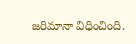జరిమానా విధించింది.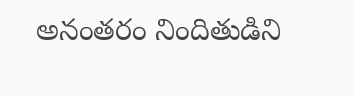అనంతరం నిందితుడిని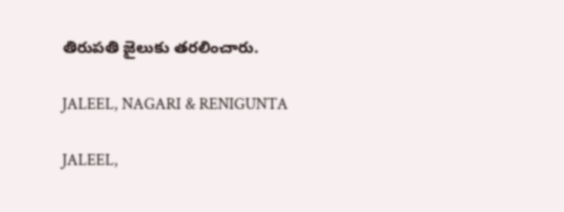తిరుపతి జైలుకు తరలించారు.

JALEEL, NAGARI & RENIGUNTA

JALEEL,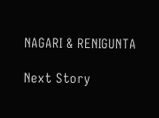NAGARI & RENIGUNTA

Next Story